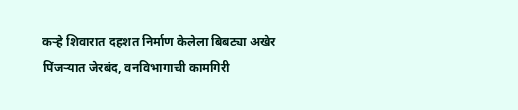कऱ्हे शिवारात दहशत निर्माण केलेला बिबट्या अखेर पिंजऱ्यात जेरबंद, वनविभागाची कामगिरी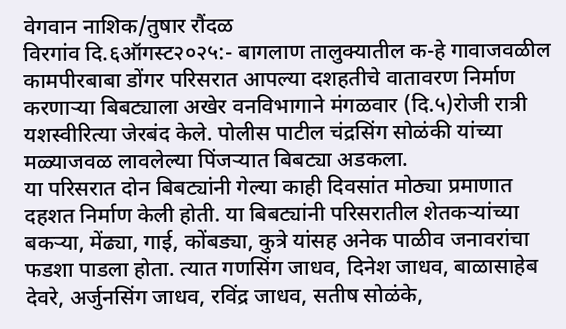वेगवान नाशिक/तुषार रौंदळ
विरगांव दि.६ऑगस्ट२०२५:- बागलाण तालुक्यातील क-हे गावाजवळील कामपीरबाबा डोंगर परिसरात आपल्या दशहतीचे वातावरण निर्माण करणाऱ्या बिबट्याला अखेर वनविभागाने मंगळवार (दि.५)रोजी रात्री यशस्वीरित्या जेरबंद केले. पोलीस पाटील चंद्रसिंग सोळंकी यांच्या मळ्याजवळ लावलेल्या पिंजऱ्यात बिबट्या अडकला.
या परिसरात दोन बिबट्यांनी गेल्या काही दिवसांत मोठ्या प्रमाणात दहशत निर्माण केली होती. या बिबट्यांनी परिसरातील शेतकऱ्यांच्या बकऱ्या, मेंढ्या, गाई, कोंबड्या, कुत्रे यांसह अनेक पाळीव जनावरांचा फडशा पाडला होता. त्यात गणसिंग जाधव, दिनेश जाधव, बाळासाहेब देवरे, अर्जुनसिंग जाधव, रविंद्र जाधव, सतीष सोळंके,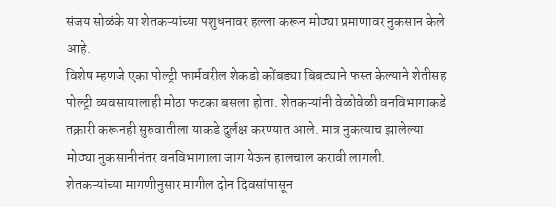संजय सोळंके या शेतकऱ्यांच्या पशुधनावर हल्ला करून मोठ्या प्रमाणावर नुकसान केले आहे.
विशेष म्हणजे एका पोल्ट्री फार्मवरील शेकडो कोंबड्या बिबट्याने फस्त केल्याने शेतीसह पोल्ट्री व्यवसायालाही मोठा फटका बसला होता. शेतकऱ्यांनी वेळोवेळी वनविभागाकडे तक्रारी करूनही सुरुवातीला याकडे दुर्लक्ष करण्यात आले. मात्र नुकत्याच झालेल्या मोठ्या नुकसानीनंतर वनविभागाला जाग येऊन हालचाल करावी लागली.
शेतकऱ्यांच्या मागणीनुसार मागील दोन दिवसांपासून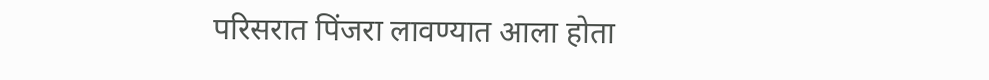परिसरात पिंजरा लावण्यात आला होता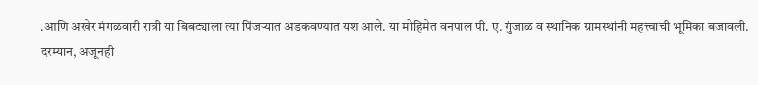.आणि अखेर मंगळवारी रात्री या बिबट्याला त्या पिंजऱ्यात अडकवण्यात यश आले. या मोहिमेत वनपाल पी. ए. गुंजाळ व स्थानिक ग्रामस्थांनी महत्त्वाची भूमिका बजावली.
दरम्यान, अजूनही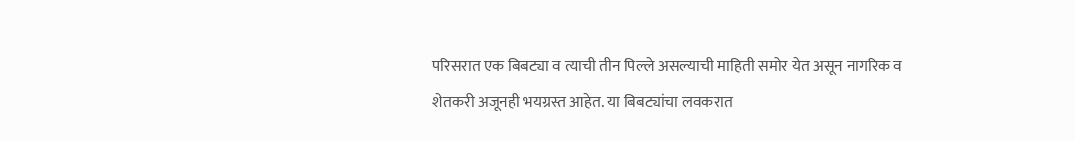परिसरात एक बिबट्या व त्याची तीन पिल्ले असल्याची माहिती समोर येत असून नागरिक व शेतकरी अजूनही भयग्रस्त आहेत. या बिबट्यांचा लवकरात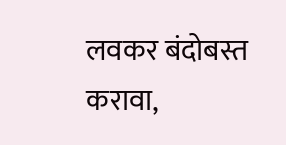लवकर बंदोबस्त करावा,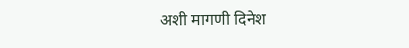अशी मागणी दिनेश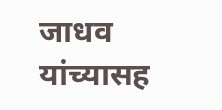जाधव यांच्यासह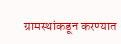ग्रामस्थांकडून करण्यात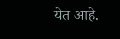येत आहे.